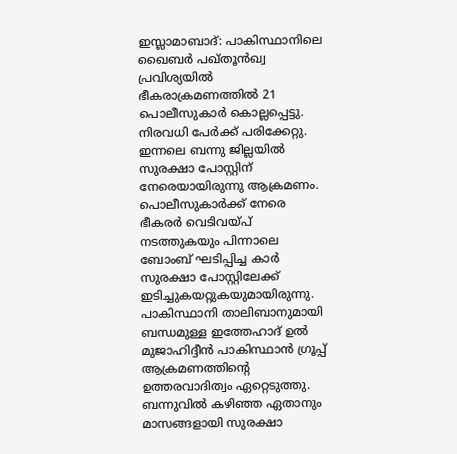ഇസ്ലാമാബാദ്: പാകിസ്ഥാനിലെ ഖൈബർ പഖ്തൂൻഖ്വ പ്രവിശ്യയിൽ ഭീകരാക്രമണത്തിൽ 21 പൊലീസുകാർ കൊല്ലപ്പെട്ടു. നിരവധി പേർക്ക് പരിക്കേറ്റു. ഇന്നലെ ബന്നു ജില്ലയിൽ സുരക്ഷാ പോസ്റ്റിന് നേരെയായിരുന്നു ആക്രമണം. പൊലീസുകാർക്ക് നേരെ ഭീകരർ വെടിവയ്പ് നടത്തുകയും പിന്നാലെ ബോംബ് ഘടിപ്പിച്ച കാർ സുരക്ഷാ പോസ്റ്റിലേക്ക് ഇടിച്ചുകയറ്റുകയുമായിരുന്നു. പാകിസ്ഥാനി താലിബാനുമായി ബന്ധമുള്ള ഇത്തേഹാദ് ഉൽ മുജാഹിദ്ദീൻ പാകിസ്ഥാൻ ഗ്രൂപ്പ് ആക്രമണത്തിന്റെ ഉത്തരവാദിത്വം ഏറ്റെടുത്തു. ബന്നുവിൽ കഴിഞ്ഞ ഏതാനും മാസങ്ങളായി സുരക്ഷാ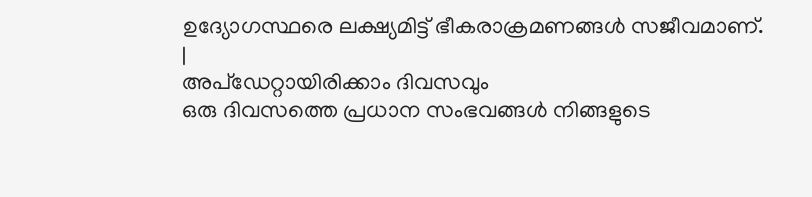ഉദ്യോഗസ്ഥരെ ലക്ഷ്യമിട്ട് ഭീകരാക്രമണങ്ങൾ സജീവമാണ്.
|
അപ്ഡേറ്റായിരിക്കാം ദിവസവും
ഒരു ദിവസത്തെ പ്രധാന സംഭവങ്ങൾ നിങ്ങളുടെ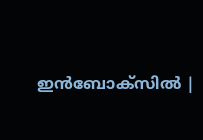ഇൻബോക്സിൽ |